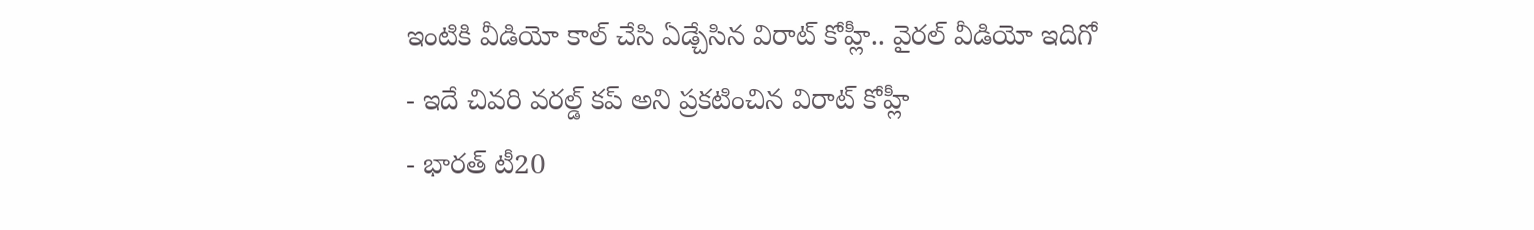ఇంటికి వీడియో కాల్ చేసి ఏడ్చేసిన విరాట్ కోహ్లీ.. వైరల్ వీడియో ఇదిగో
- ఇదే చివరి వరల్డ్ కప్ అని ప్రకటించిన విరాట్ కోహ్లీ
- భారత్ టీ20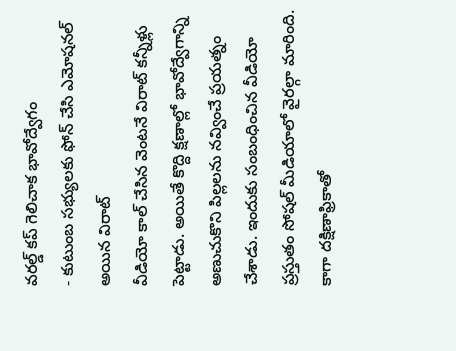వరల్డ్ కప్ గెలిచాక భావోద్వేగం
- కుటుంబ సభ్యులకు ఫోన్ చేసి ఎమోషనల్ అయిన విరాట్
వీడియో కాల్ చేసిన వెంటనే విరాట్ కన్నీళ్లు పెట్టాడు. అయితే కొద్ది క్షణాల్లో భావోద్వేగాన్ని అణుచుకొని పిల్లలను నవ్వించే ప్రయత్నం చేశాడు. ఇందుకు సంబంధించిన వీడియో ప్రస్తుతం సోషల్ మీడియాలో వైరల్గా మారింది. కాగా దక్షిణాఫ్రికాతో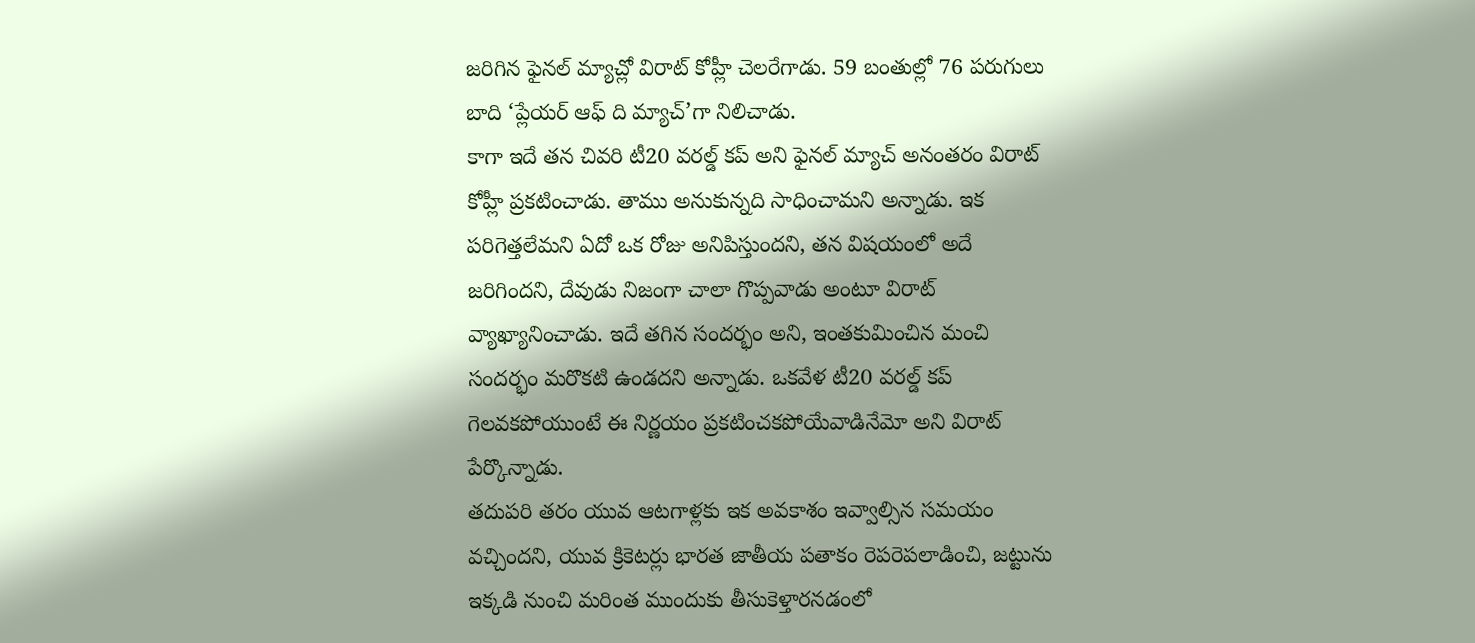జరిగిన ఫైనల్ మ్యాచ్లో విరాట్ కోహ్లీ చెలరేగాడు. 59 బంతుల్లో 76 పరుగులు బాది ‘ప్లేయర్ ఆఫ్ ది మ్యాచ్’గా నిలిచాడు.
కాగా ఇదే తన చివరి టీ20 వరల్డ్ కప్ అని ఫైనల్ మ్యాచ్ అనంతరం విరాట్ కోహ్లీ ప్రకటించాడు. తాము అనుకున్నది సాధించామని అన్నాడు. ఇక పరిగెత్తలేమని ఏదో ఒక రోజు అనిపిస్తుందని, తన విషయంలో అదే జరిగిందని, దేవుడు నిజంగా చాలా గొప్పవాడు అంటూ విరాట్ వ్యాఖ్యానించాడు. ఇదే తగిన సందర్భం అని, ఇంతకుమించిన మంచి సందర్భం మరొకటి ఉండదని అన్నాడు. ఒకవేళ టీ20 వరల్డ్ కప్ గెలవకపోయుంటే ఈ నిర్ణయం ప్రకటించకపోయేవాడినేమో అని విరాట్ పేర్కొన్నాడు.
తదుపరి తరం యువ ఆటగాళ్లకు ఇక అవకాశం ఇవ్వాల్సిన సమయం వచ్చిందని, యువ క్రికెటర్లు భారత జాతీయ పతాకం రెపరెపలాడించి, జట్టును ఇక్కడి నుంచి మరింత ముందుకు తీసుకెళ్తారనడంలో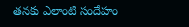తనకు ఎలాంటి సందేహం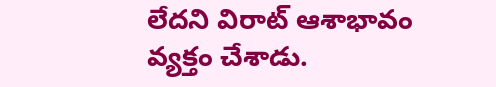లేదని విరాట్ ఆశాభావం వ్యక్తం చేశాడు.